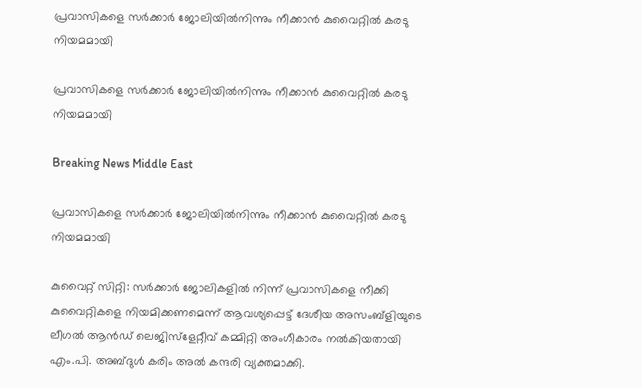പ്രവാസികളെ സര്‍ക്കാര്‍ ജോലിയില്‍നിന്നും നീക്കാന്‍ കുവൈറ്റില്‍ കരടു നിയമമായി

പ്രവാസികളെ സര്‍ക്കാര്‍ ജോലിയില്‍നിന്നും നീക്കാന്‍ കുവൈറ്റില്‍ കരടു നിയമമായി

Breaking News Middle East

പ്രവാസികളെ സര്‍ക്കാര്‍ ജോലിയില്‍നിന്നും നീക്കാന്‍ കുവൈറ്റില്‍ കരടു നിയമമായി

കുവൈറ്റ് സിറ്റി: സര്‍ക്കാര്‍ ജോലികളില്‍ നിന്ന് പ്രവാസികളെ നീക്കി കുവൈറ്റികളെ നിയമിക്കണമെന്ന് ആവശ്യപ്പെട്ട് ദേശീയ അസംബ്ളിയുടെ ലീഗല്‍ ആന്‍ഡ് ലെജിസ്ളേറ്റീവ് കമ്മിറ്റി അംഗീകാരം നല്‍കിയതായി എം.പി. അബ്ദുള്‍ കരിം അല്‍ കന്ദരി വ്യക്തമാക്കി.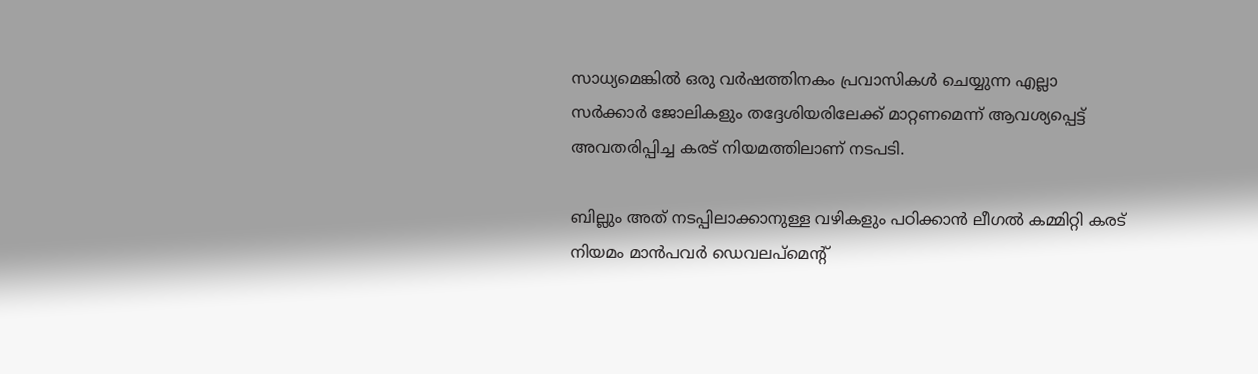സാധ്യമെങ്കില്‍ ഒരു വര്‍ഷത്തിനകം പ്രവാസികള്‍ ചെയ്യുന്ന എല്ലാ സര്‍ക്കാര്‍ ജോലികളും തദ്ദേശിയരിലേക്ക് മാറ്റണമെന്ന് ആവശ്യപ്പെട്ട് അവതരിപ്പിച്ച കരട് നിയമത്തിലാണ് നടപടി.

ബില്ലും അത് നടപ്പിലാക്കാനുള്ള വഴികളും പഠിക്കാന്‍ ലീഗല്‍ കമ്മിറ്റി കരട് നിയമം മാന്‍പവര്‍ ഡെവലപ്മെന്റ്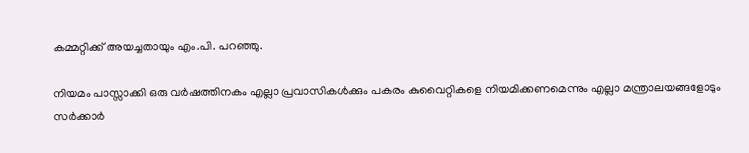കമ്മറ്റിക്ക് അയച്ചതായും എം.പി. പറഞ്ഞു.

നിയമം പാസ്സാക്കി ഒരു വര്‍ഷത്തിനകം എല്ലാ പ്രവാസികള്‍ക്കും പകരം കുവൈറ്റികളെ നിയമിക്കണമെന്നും എല്ലാ മന്ത്രാലയങ്ങളോടും സര്‍ക്കാര്‍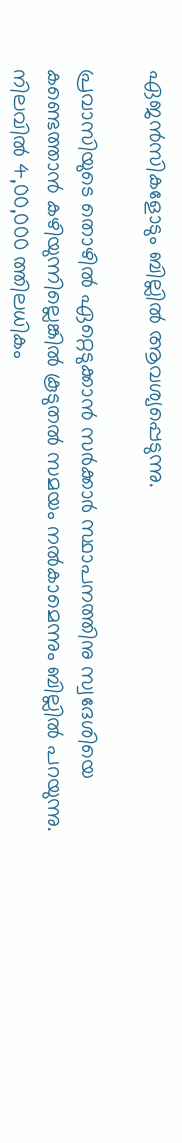ഏജന്‍സികളോടും ബില്ലില്‍ ആവശ്യപ്പെടുന്നു.

പ്രവാസിയുടെ തൊഴില്‍ ഏറ്റെടുക്കാന്‍ സര്‍ക്കാര്‍ സ്ഥാപനത്തിനു സ്വദേശിയെ കണ്ടെത്താന്‍ കഴിയുന്നില്ലെങ്കില്‍ കൂടുതല്‍ സമയം നല്‍കാമെന്നും ബില്ലില്‍ പറയുന്നു. നിലവില്‍ 4,00,000 ത്തിലധികം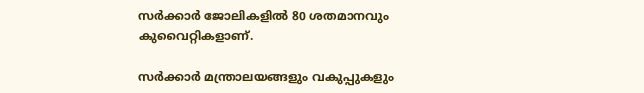സര്‍ക്കാര്‍ ജോലികളില്‍ 80 ശതമാനവും കുവൈറ്റികളാണ്.

സര്‍ക്കാര്‍ മന്ത്രാലയങ്ങളും വകുപ്പുകളും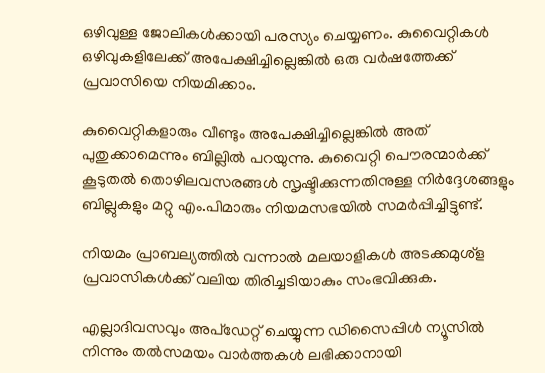ഒഴിവുള്ള ജോലികള്‍ക്കായി പരസ്യം ചെയ്യണം. കുവൈറ്റികള്‍ ഒഴിവുകളിലേക്ക് അപേക്ഷിച്ചില്ലെങ്കില്‍ ഒരു വര്‍ഷത്തേക്ക് പ്രവാസിയെ നിയമിക്കാം.

കുവൈറ്റികളാരും വീണ്ടും അപേക്ഷിച്ചില്ലെങ്കില്‍ അത് പുതുക്കാമെന്നും ബില്ലില്‍ പറയുന്നു. കുവൈറ്റി പൌരന്മാര്‍ക്ക് കൂടുതല്‍ തൊഴിലവസരങ്ങള്‍ സൃഷ്ടിക്കുന്നതിനുള്ള നിര്‍ദ്ദേശങ്ങളും ബില്ലുകളും മറ്റു എം.പിമാരും നിയമസഭയില്‍ സമര്‍പ്പിച്ചിട്ടുണ്ട്.

നിയമം പ്രാബല്യത്തില്‍ വന്നാല്‍ മലയാളികള്‍ അടക്കമുശ്ള പ്രവാസികള്‍ക്ക് വലിയ തിരിച്ചടിയാകും സംഭവിക്കുക.

എല്ലാദിവസവും അപ്ഡേറ്റ് ചെയ്യുന്ന ഡിസൈപ്പിൾ ന്യൂസിൽ നിന്നും തൽസമയം വാർത്തകൾ ലഭിക്കാനായി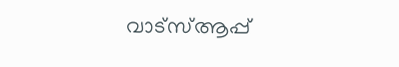വാട്സ്ആപ്പ്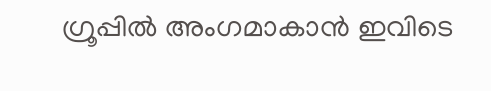ഗ്രൂപ്പിൽ അംഗമാകാൻ ഇവിടെ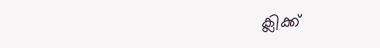ക്ലിക്ക്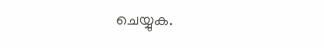ചെയ്യുക.